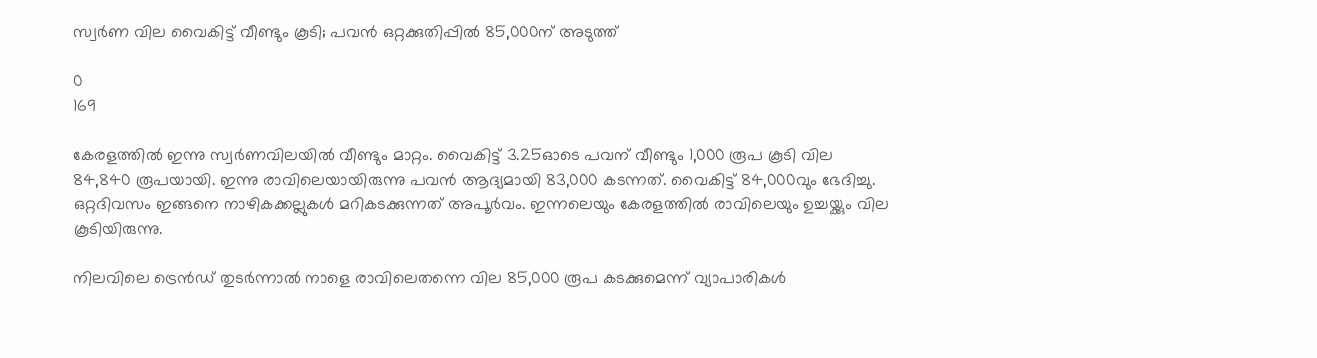സ്വർണ വില വൈകിട്ട് വീണ്ടും കൂടി; പവൻ ഒറ്റക്കുതിപ്പിൽ 85,000ന് അടുത്ത്

0
169

കേരളത്തിൽ ഇന്നു സ്വർണവിലയിൽ വീണ്ടും മാറ്റം. വൈകിട്ട് 3.25ഓടെ പവന് വീണ്ടും 1,000 രൂപ കൂടി വില 84,840 രൂപയായി. ഇന്നു രാവിലെയായിരുന്നു പവൻ ആദ്യമായി 83,000 കടന്നത്. വൈകിട്ട് 84,000വും ഭേദിച്ചു. ഒറ്റദിവസം ഇങ്ങനെ നാഴികക്കല്ലുകൾ മറികടക്കുന്നത് അപൂർവം. ഇന്നലെയും കേരളത്തിൽ രാവിലെയും ഉച്ചയ്ക്കും വില കൂടിയിരുന്നു.

നിലവിലെ ട്രെൻഡ് തുടർന്നാൽ നാളെ രാവിലെതന്നെ വില 85,000 രൂപ കടക്കുമെന്ന് വ്യാപാരികൾ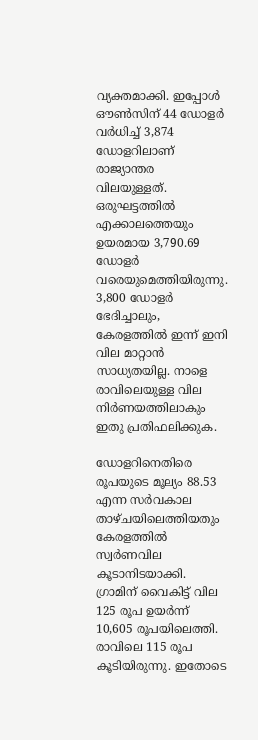വ്യക്തമാക്കി. ഇപ്പോൾ ഔൺസിന് 44 ഡോളർ വർധിച്ച് 3,874 ഡോളറിലാണ് രാജ്യാന്തര വിലയുള്ളത്. ഒരുഘട്ടത്തിൽ എക്കാലത്തെയും ഉയരമായ 3,790.69 ഡോളർ വരെയുമെത്തിയിരുന്നു. 3,800 ഡോളർ ഭേദിച്ചാലും, കേരളത്തിൽ ഇന്ന് ഇനി വില മാറ്റാൻ‌ സാധ്യതയില്ല. നാളെ രാവിലെയുള്ള വില നിർണയത്തിലാകും ഇതു പ്രതിഫലിക്കുക.

ഡോളറിനെതിരെ രൂപയുടെ മൂല്യം 88.53 എന്ന സർവകാല താഴ്ചയിലെത്തിയതും കേരളത്തിൽ സ്വർണവില കൂടാനിടയാക്കി. ഗ്രാമിന് വൈകിട്ട് വില 125 രൂപ ഉയർന്ന് 10,605 രൂപയിലെത്തി. രാവിലെ 115 രൂപ കൂടിയിരുന്നു. ഇതോടെ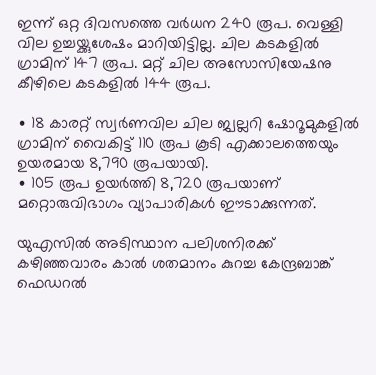ഇന്ന് ഒറ്റ ദിവസത്തെ വർധന 240 രൂപ. വെള്ളി വില ഉച്ചയ്ക്കുശേഷം മാറിയിട്ടില്ല. ചില കടകളിൽ ഗ്രാമിന് 147 രൂപ. മറ്റ് ചില അസോസിയേഷനു കീഴിലെ കടകളിൽ 144 രൂപ.

∙ 18 കാരറ്റ് സ്വർണവില ചില ജ്വല്ലറി ഷോറൂമുകളിൽ ഗ്രാമിന് വൈകിട്ട് 110 രൂപ കൂടി എക്കാലത്തെയും ഉയരമായ 8,790 രൂപയായി.
∙ 105 രൂപ ഉയർത്തി 8,720 രൂപയാണ് മറ്റൊരുവിഭാഗം വ്യാപാരികൾ ഈടാക്കുന്നത്.

യുഎസിൽ അടിസ്ഥാന പലിശനിരക്ക് കഴിഞ്ഞവാരം കാൽ ശതമാനം കുറച്ച കേന്ദ്രബാങ്ക് ഫെഡറൽ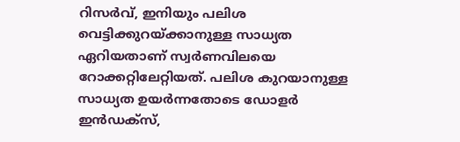റിസർവ്, ഇനിയും പലിശ വെട്ടിക്കുറയ്ക്കാനുള്ള സാധ്യത ഏറിയതാണ് സ്വർണവിലയെ റോക്കറ്റിലേറ്റിയത്. പലിശ കുറയാനുള്ള സാധ്യത ഉയർന്നതോടെ ഡോളർ ഇൻഡക്സ്,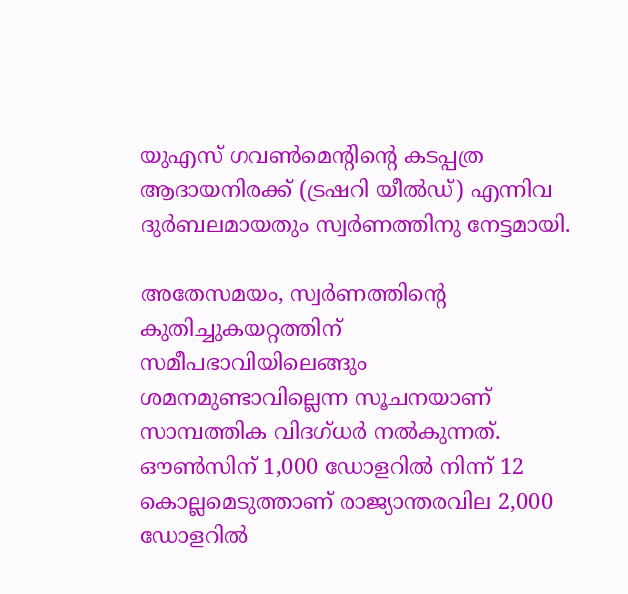യുഎസ് ഗവൺമെന്റിന്റെ കടപ്പത്ര ആദായനിരക്ക് (ട്രഷറി യീൽഡ്) എന്നിവ ദുർബലമായതും സ്വർണത്തിനു നേട്ടമായി.

അതേസമയം, സ്വർണത്തിന്റെ കുതിച്ചുകയറ്റത്തിന് സമീപഭാവിയിലെങ്ങും ശമനമുണ്ടാവില്ലെന്ന സൂചനയാണ് സാമ്പത്തിക വിദഗ്ധർ നൽകുന്നത്. ഔൺസിന് 1,000 ഡോളറിൽ നിന്ന് 12 കൊല്ലമെടുത്താണ് രാജ്യാന്തരവില 2,000 ഡോളറിൽ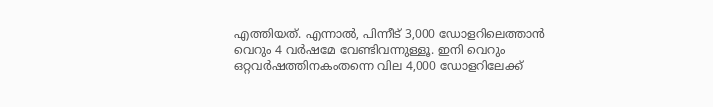എത്തിയത്. എന്നാൽ, പിന്നീട് 3,000 ഡോളറിലെത്താൻ വെറും 4 വർഷമേ വേണ്ടിവന്നുള്ളൂ. ഇനി വെറും ഒറ്റവർഷത്തിനകംതന്നെ വില 4,000 ഡോളറിലേക്ക്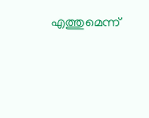എത്തുമെന്ന്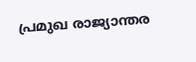പ്രമുഖ രാജ്യാന്തര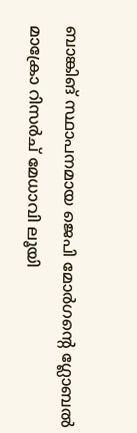ബാങ്കിങ് സ്ഥാപനമായ ജെപി മോർഗന്റെ ഗ്ലോബൽ മാക്രോ റിസർച് മേധാവി ലൂയി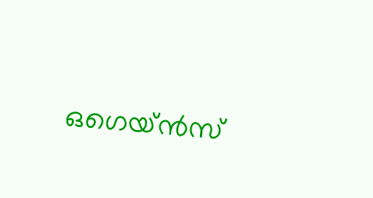ഒഗെയ്ൻസ്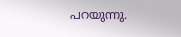പറയുന്നു.